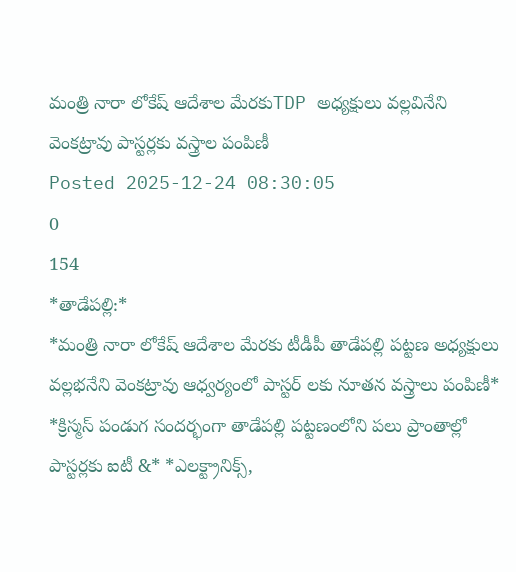మంత్రి నారా లోకేష్ ఆదేశాల మేరకుTDP అధ్యక్షులు వల్లవినేని వెంకట్రావు పాస్టర్లకు వస్త్రాల పంపిణీ
Posted 2025-12-24 08:30:05
0
154
*తాడేపల్లి:*
*మంత్రి నారా లోకేష్ ఆదేశాల మేరకు టీడీపీ తాడేపల్లి పట్టణ అధ్యక్షులు వల్లభనేని వెంకట్రావు ఆధ్వర్యంలో పాస్టర్ లకు నూతన వస్త్రాలు పంపిణీ*
*క్రిస్మస్ పండుగ సందర్భంగా తాడేపల్లి పట్టణంలోని పలు ప్రాంతాల్లో పాస్టర్లకు ఐటీ &* *ఎలక్ట్రానిక్స్,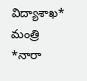విద్యాశాఖ* మంత్రి *నారా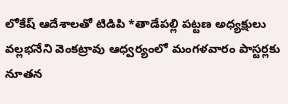లోకేష్ ఆదేశాలతో టిడిపి *తాడేపల్లి పట్టణ అధ్యక్షులు వల్లభనేని వెంకట్రావు ఆధ్వర్యంలో మంగళవారం పాస్టర్లకు నూతన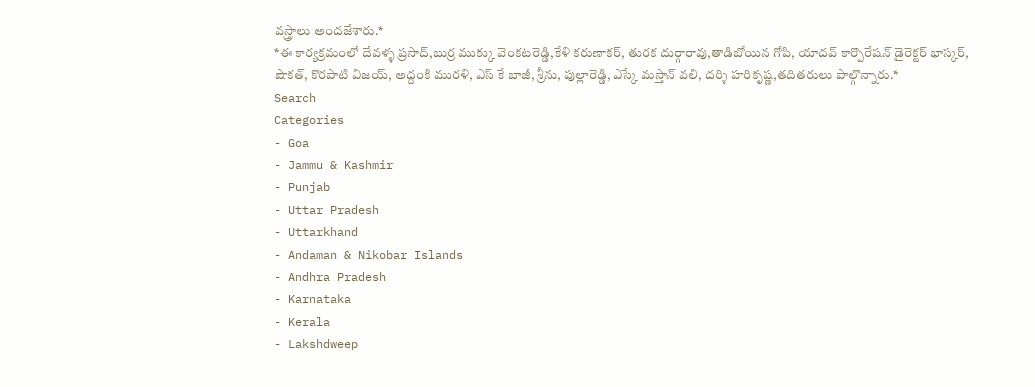వస్త్రాలు అందజేశారు.*
*ఈ కార్యక్రమంలో దేవళ్ళ ప్రసాద్,బుర్ర ముక్కు వెంకటరెడ్డి,కేళి కరుణాకర్, తురక దుర్గారావు,తాడిబోయిన గోపి, యాదవ్ కార్పొరేషన్ డైరెక్టర్ భాస్కర్, షౌకత్, కొరపాటి విజయ్, అద్దంకి మురళి, ఎస్ కే బాజీ, శ్రీను, పుల్లారెడ్డి, ఎస్కే మస్తాన్ వలి, దర్శి హరికృష్ణ,తదితరులు పాల్గొన్నారు.*
Search
Categories
- Goa
- Jammu & Kashmir
- Punjab
- Uttar Pradesh
- Uttarkhand
- Andaman & Nikobar Islands
- Andhra Pradesh
- Karnataka
- Kerala
- Lakshdweep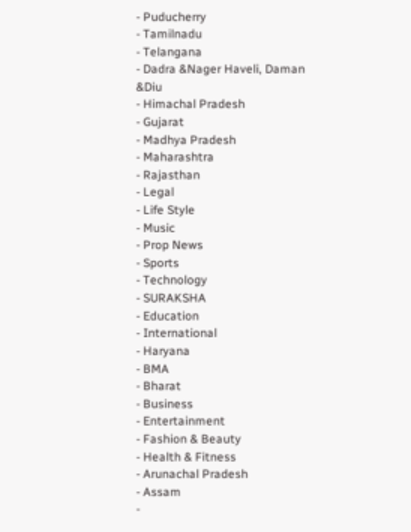- Puducherry
- Tamilnadu
- Telangana
- Dadra &Nager Haveli, Daman &Diu
- Himachal Pradesh
- Gujarat
- Madhya Pradesh
- Maharashtra
- Rajasthan
- Legal
- Life Style
- Music
- Prop News
- Sports
- Technology
- SURAKSHA
- Education
- International
- Haryana
- BMA
- Bharat
- Business
- Entertainment
- Fashion & Beauty
- Health & Fitness
- Arunachal Pradesh
- Assam
-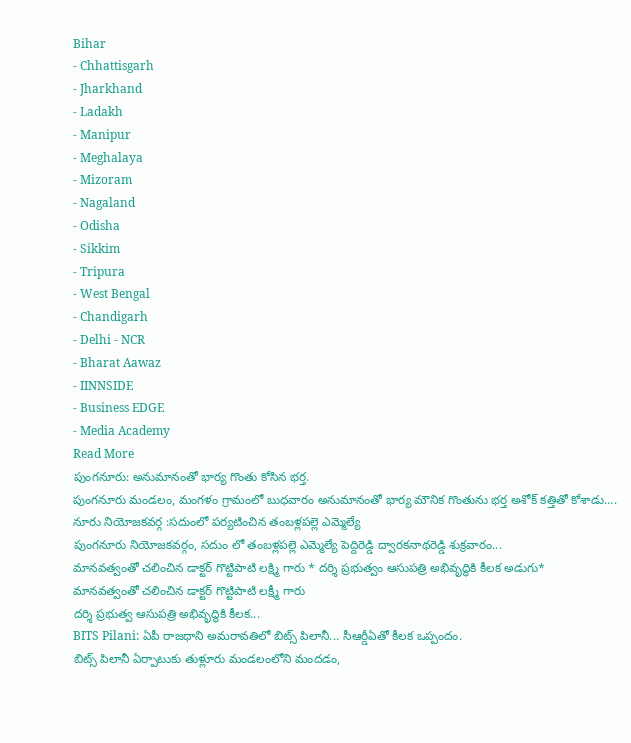Bihar
- Chhattisgarh
- Jharkhand
- Ladakh
- Manipur
- Meghalaya
- Mizoram
- Nagaland
- Odisha
- Sikkim
- Tripura
- West Bengal
- Chandigarh
- Delhi - NCR
- Bharat Aawaz
- IINNSIDE
- Business EDGE
- Media Academy
Read More
పుంగనూరు: అనుమానంతో భార్య గొంతు కోసిన భర్త.
పుంగనూరు మండలం, మంగళం గ్రామంలో బుధవారం అనుమానంతో భార్య మౌనిక గొంతును భర్త అశోక్ కత్తితో కోశాడు....
నూరు నియోజకవర్గ :సదుంలో పర్యటించిన తంబళ్లపల్లె ఎమ్మెల్యే
పుంగనూరు నియోజకవర్గం, సదుం లో తంబళ్లపల్లె ఎమ్మెల్యే పెద్దిరెడ్డి ద్వారకనాథరెడ్డి శుక్రవారం...
మానవత్వంతో చలించిన డాక్టర్ గొట్టిపాటి లక్ష్మి గారు * దర్శి ప్రభుత్వం ఆసుపత్రి అభివృద్ధికి కీలక అడుగు*
మానవత్వంతో చలించిన డాక్టర్ గొట్టిపాటి లక్ష్మీ గారు
దర్శి ప్రభుత్వ ఆసుపత్రి అభివృద్ధికి కీలక...
BITS Pilani: ఏపీ రాజధాని అమరావతిలో బిట్స్ పిలానీ... సీఆర్డీఏతో కీలక ఒప్పందం.
బిట్స్ పిలానీ ఏర్పాటుకు తుళ్లూరు మండలంలోని మందడం,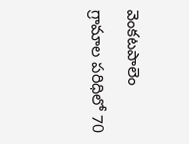వెంకటపాలెం గ్రామాల పరిధిలో 70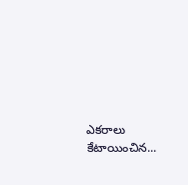ఎకరాలు కేటాయించిన...